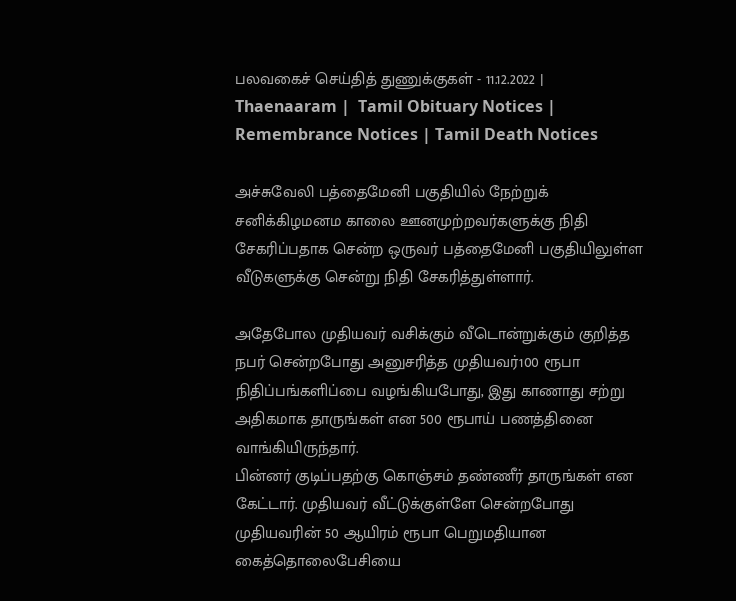பலவகைச் செய்தித் துணுக்குகள் - 11.12.2022 | Thaenaaram |  Tamil Obituary Notices | Remembrance Notices | Tamil Death Notices

அச்சுவேலி பத்தைமேனி பகுதியில் நேற்றுக் சனிக்கிழமனம காலை ஊனமுற்றவர்களுக்கு நிதி சேகரிப்பதாக சென்ற ஒருவர் பத்தைமேனி பகுதியிலுள்ள வீடுகளுக்கு சென்று நிதி சேகரித்துள்ளார்.

அதேபோல முதியவர் வசிக்கும் வீடொன்றுக்கும் குறித்த நபர் சென்றபோது அனுசரித்த முதியவர்100 ரூபா நிதிப்பங்களிப்பை வழங்கியபோது, இது காணாது சற்று அதிகமாக தாருங்கள் என 500 ரூபாய் பணத்தினை வாங்கியிருந்தார்.
பின்னர் குடிப்பதற்கு கொஞ்சம் தண்ணீர் தாருங்கள் என கேட்டார். முதியவர் வீட்டுக்குள்ளே சென்றபோது முதியவரின் 50 ஆயிரம் ரூபா பெறுமதியான கைத்தொலைபேசியை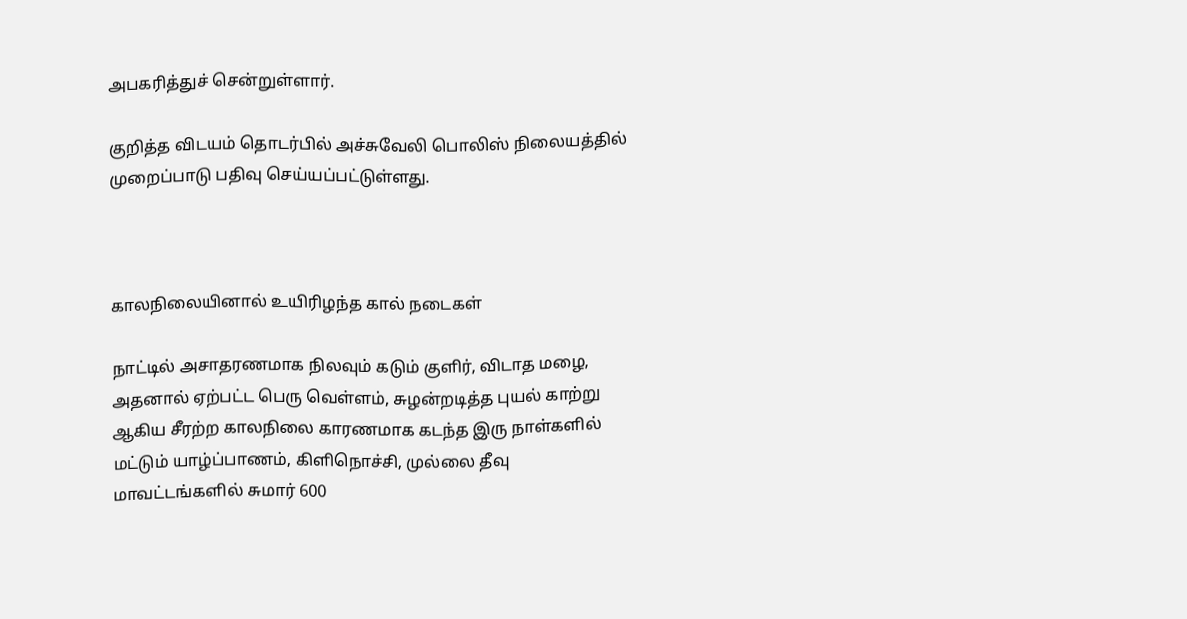அபகரித்துச் சென்றுள்ளார்.

குறித்த விடயம் தொடர்பில் அச்சுவேலி பொலிஸ் நிலையத்தில் முறைப்பாடு பதிவு செய்யப்பட்டுள்ளது.



காலநிலையினால் உயிரிழந்த கால் நடைகள்

நாட்டில் அசாதரணமாக நிலவும் கடும் குளிர், விடாத மழை, அதனால் ஏற்பட்ட பெரு வெள்ளம், சுழன்றடித்த புயல் காற்று ஆகிய சீரற்ற காலநிலை காரணமாக கடந்த இரு நாள்களில் மட்டும் யாழ்ப்பாணம், கிளிநொச்சி, முல்லை தீவு மாவட்டங்களில் சுமார் 600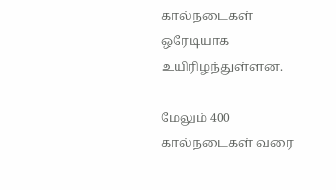கால்நடைகள் ஒரேடியாக உயிரிழந்துள்ளன.

மேலும் 400 கால்நடைகள் வரை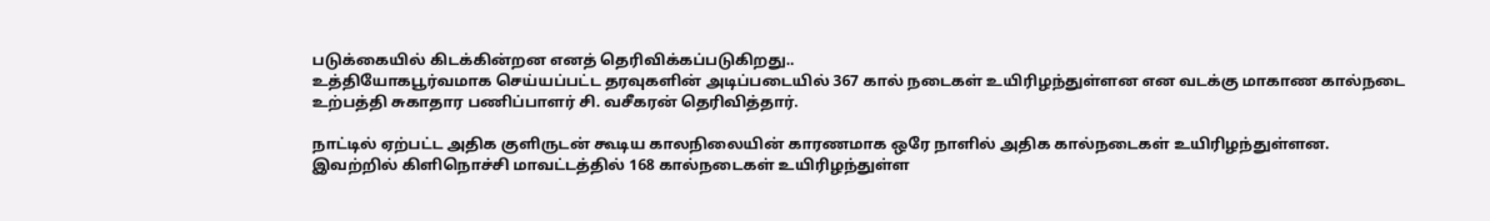படுக்கையில் கிடக்கின்றன எனத் தெரிவிக்கப்படுகிறது..
உத்தியோகபூர்வமாக செய்யப்பட்ட தரவுகளின் அடிப்படையில் 367 கால் நடைகள் உயிரிழந்துள்ளன என வடக்கு மாகாண கால்நடை உற்பத்தி சுகாதார பணிப்பாளர் சி. வசீகரன் தெரிவித்தார்.

நாட்டில் ஏற்பட்ட அதிக குளிருடன் கூடிய காலநிலையின் காரணமாக ஒரே நாளில் அதிக கால்நடைகள் உயிரிழந்துள்ளன. இவற்றில் கிளிநொச்சி மாவட்டத்தில் 168 கால்நடைகள் உயிரிழந்துள்ள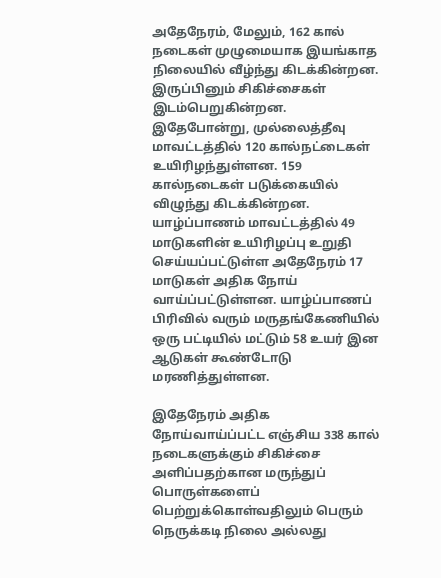அதேநேரம், மேலும், 162 கால் நடைகள் முழுமையாக இயங்காத நிலையில் வீழ்ந்து கிடக்கின்றன. இருப்பினும் சிகிச்சைகள் இடம்பெறுகின்றன. இதேபோன்று, முல்லைத்தீவு மாவட்டத்தில் 120 கால்நட்டைகள் உயிரிழந்துள்ளன. 159 கால்நடைகள் படுக்கையில் விழுந்து கிடக்கின்றன. யாழ்ப்பாணம் மாவட்டத்தில் 49 மாடுகளின் உயிரிழப்பு உறுதி செய்யப்பட்டுள்ள அதேநேரம் 17 மாடுகள் அதிக நோய் வாய்ப்பட்டுள்ளன. யாழ்ப்பாணப் பிரிவில் வரும் மருதங்கேணியில் ஒரு பட்டியில் மட்டும் 58 உயர் இன ஆடுகள் கூண்டோடு மரணித்துள்ளன.

இதேநேரம் அதிக நோய்வாய்ப்பட்ட எஞ்சிய 338 கால் நடைகளுக்கும் சிகிச்சை அளிப்பதற்கான மருந்துப் பொருள்களைப் பெற்றுக்கொள்வதிலும் பெரும் நெருக்கடி நிலை அல்லது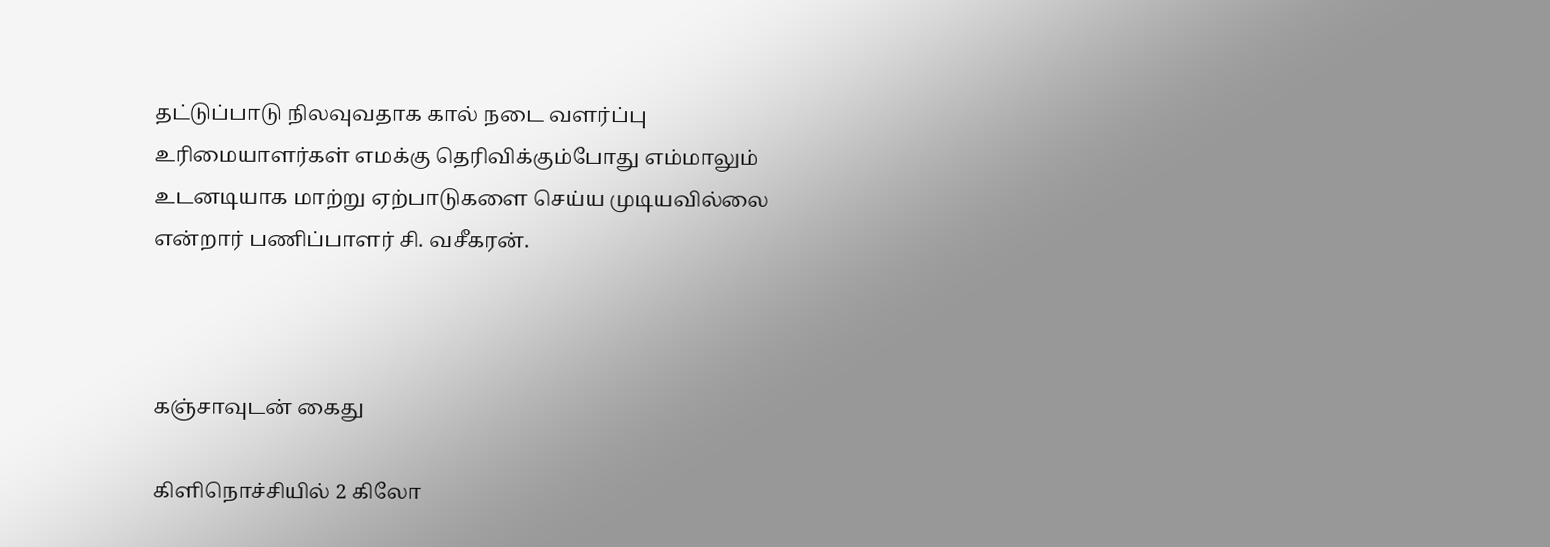தட்டுப்பாடு நிலவுவதாக கால் நடை வளர்ப்பு உரிமையாளர்கள் எமக்கு தெரிவிக்கும்போது எம்மாலும் உடனடியாக மாற்று ஏற்பாடுகளை செய்ய முடியவில்லை என்றார் பணிப்பாளர் சி. வசீகரன்.



கஞ்சாவுடன் கைது

கிளிநொச்சியில் 2 கிலோ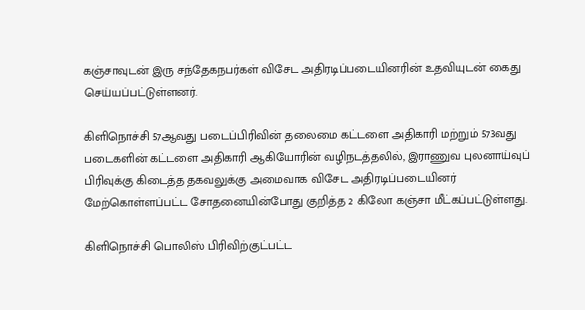கஞ்சாவுடன் இரு சந்தேகநபர்கள் விசேட அதிரடிப்படையினரின் உதவியுடன் கைது செய்யப்பட்டுள்ளனர்.

கிளிநொச்சி 57ஆவது படைப்பிரிவின் தலைமை கட்டளை அதிகாரி மற்றும் 573வது படைகளின் கட்டளை அதிகாரி ஆகியோரின் வழிநடத்தலில், இராணுவ புலனாய்வுப் பிரிவுக்கு கிடைத்த தகவலுக்கு அமைவாக விசேட அதிரடிப்படையினர் மேற்கொள்ளப்பட்ட சோதனையின்போது குறித்த 2 கிலோ கஞ்சா மீட்கப்பட்டுள்ளது.

கிளிநொச்சி பொலிஸ் பிரிவிற்குட்பட்ட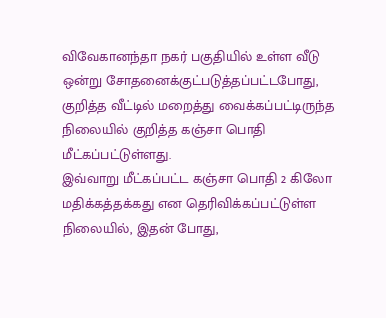விவேகானந்தா நகர் பகுதியில் உள்ள வீடு ஒன்று சோதனைக்குட்படுத்தப்பட்டபோது, குறித்த வீட்டில் மறைத்து வைக்கப்பட்டிருந்த நிலையில் குறித்த கஞ்சா பொதி மீட்கப்பட்டுள்ளது.
இவ்வாறு மீட்கப்பட்ட கஞ்சா பொதி 2 கிலோ மதிக்கத்தக்கது என தெரிவிக்கப்பட்டுள்ள நிலையில், இதன் போது,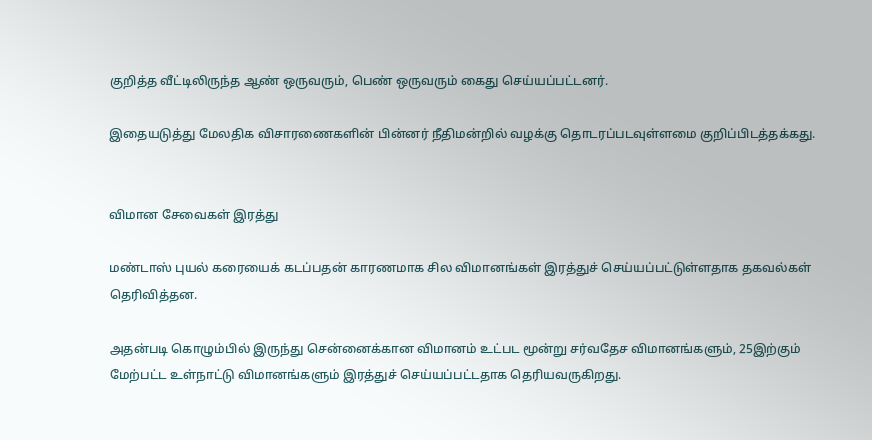குறித்த வீட்டிலிருந்த ஆண் ஒருவரும், பெண் ஒருவரும் கைது செய்யப்பட்டனர்.

இதையடுத்து மேலதிக விசாரணைகளின் பின்னர் நீதிமன்றில் வழக்கு தொடரப்படவுள்ளமை குறிப்பிடத்தக்கது.


விமான சேவைகள் இரத்து

மண்டாஸ் புயல் கரையைக் கடப்பதன் காரணமாக சில விமானங்கள் இரத்துச் செய்யப்பட்டுள்ளதாக தகவல்கள் தெரிவித்தன.

அதன்படி கொழும்பில் இருந்து சென்னைக்கான விமானம் உட்பட மூன்று சர்வதேச விமானங்களும், 25இற்கும் மேற்பட்ட உள்நாட்டு விமானங்களும் இரத்துச் செய்யப்பட்டதாக தெரியவருகிறது.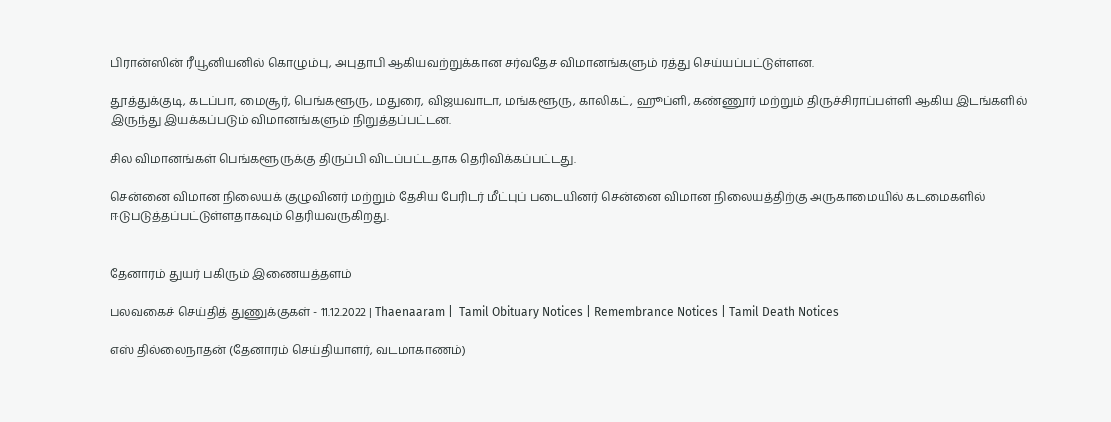பிரான்ஸின் ரீயூனியனில் கொழும்பு, அபுதாபி ஆகியவற்றுக்கான சர்வதேச விமானங்களும் ரத்து செய்யப்பட்டுள்ளன.

தூத்துக்குடி, கடப்பா, மைசூர், பெங்களூரு, மதுரை, விஜயவாடா, மங்களூரு, காலிகட், ஹூப்ளி, கண்ணூர் மற்றும் திருச்சிராப்பள்ளி ஆகிய இடங்களில் இருந்து இயக்கப்படும் விமானங்களும் நிறுத்தப்பட்டன.

சில விமானங்கள் பெங்களூருக்கு திருப்பி விடப்பட்டதாக தெரிவிக்கப்பட்டது.

சென்னை விமான நிலையக் குழுவினர் மற்றும் தேசிய பேரிடர் மீட்புப் படையினர் சென்னை விமான நிலையத்திற்கு அருகாமையில் கடமைகளில் ஈடுபடுத்தப்பட்டுள்ளதாகவும் தெரியவருகிறது.


தேனாரம் துயர் பகிரும் இணையத்தளம்

பலவகைச் செய்தித் துணுக்குகள் - 11.12.2022 | Thaenaaram |  Tamil Obituary Notices | Remembrance Notices | Tamil Death Notices

எஸ் தில்லைநாதன் (தேனாரம் செய்தியாளர், வடமாகாணம்)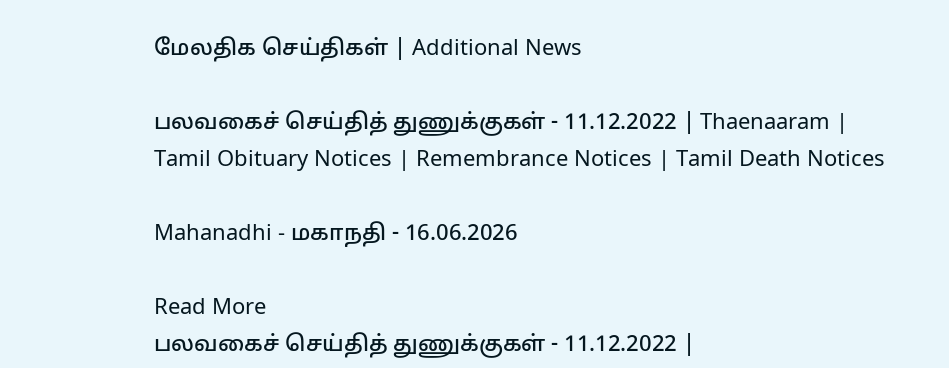மேலதிக செய்திகள் | Additional News

பலவகைச் செய்தித் துணுக்குகள் - 11.12.2022 | Thaenaaram |  Tamil Obituary Notices | Remembrance Notices | Tamil Death Notices

Mahanadhi - மகாநதி - 16.06.2026

Read More
பலவகைச் செய்தித் துணுக்குகள் - 11.12.2022 |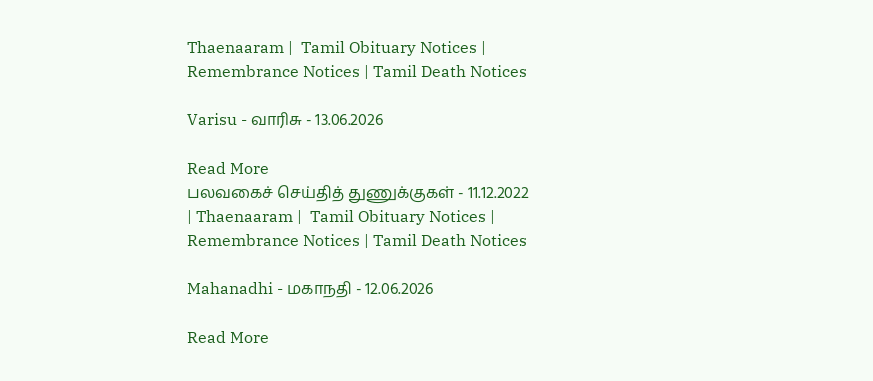Thaenaaram |  Tamil Obituary Notices | Remembrance Notices | Tamil Death Notices

Varisu - வாரிசு - 13.06.2026

Read More
பலவகைச் செய்தித் துணுக்குகள் - 11.12.2022 | Thaenaaram |  Tamil Obituary Notices | Remembrance Notices | Tamil Death Notices

Mahanadhi - மகாநதி - 12.06.2026

Read More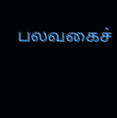பலவகைச்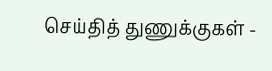செய்தித் துணுக்குகள் -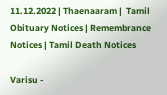11.12.2022 | Thaenaaram |  Tamil Obituary Notices | Remembrance Notices | Tamil Death Notices

Varisu -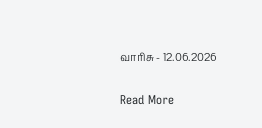வாரிசு - 12.06.2026

Read More